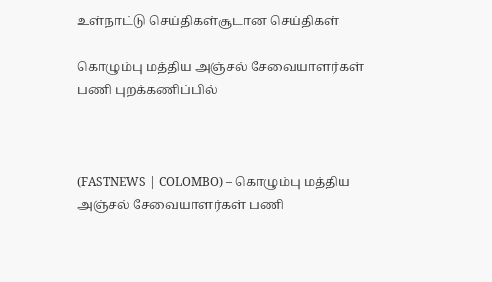உள்நாட்டு செய்திகள்சூடான செய்திகள்

கொழும்பு மத்திய அஞ்சல் சேவையாளர்கள் பணி புறக்கணிப்பில்



(FASTNEWS | COLOMBO) – கொழும்பு மத்திய அஞ்சல் சேவையாளர்கள் பணி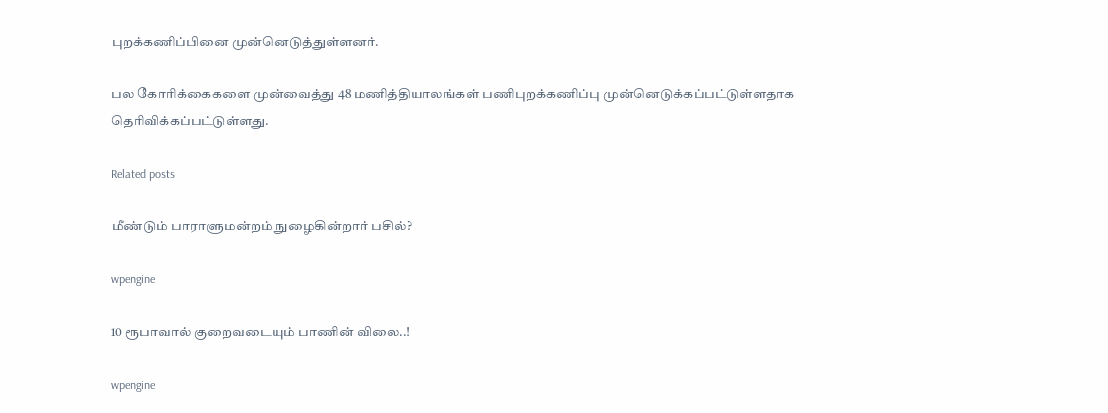புறக்கணிப்பினை முன்னெடுத்துள்ளனர்.

பல கோரிக்கைகளை முன்வைத்து 48 மணித்தியாலங்கள் பணிபுறக்கணிப்பு முன்னெடுக்கப்பட்டுள்ளதாக தெரிவிக்கப்பட்டுள்ளது.

Related posts

மீண்டும் பாராளுமன்றம் நுழைகின்றார் பசில்?

wpengine

10 ரூபாவால் குறைவடையும் பாணின் விலை..!

wpengine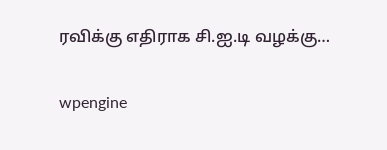ரவிக்கு எதிராக சி.ஐ.டி வழக்கு…

wpengine